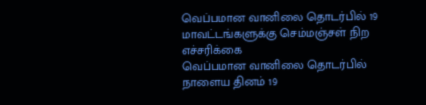வெப்பமான வானிலை தொடர்பில் 19 மாவட்டங்களுக்கு செம்மஞ்சள் நிற எச்சரிக்கை
வெப்பமான வானிலை தொடர்பில் நாளைய தினம் 19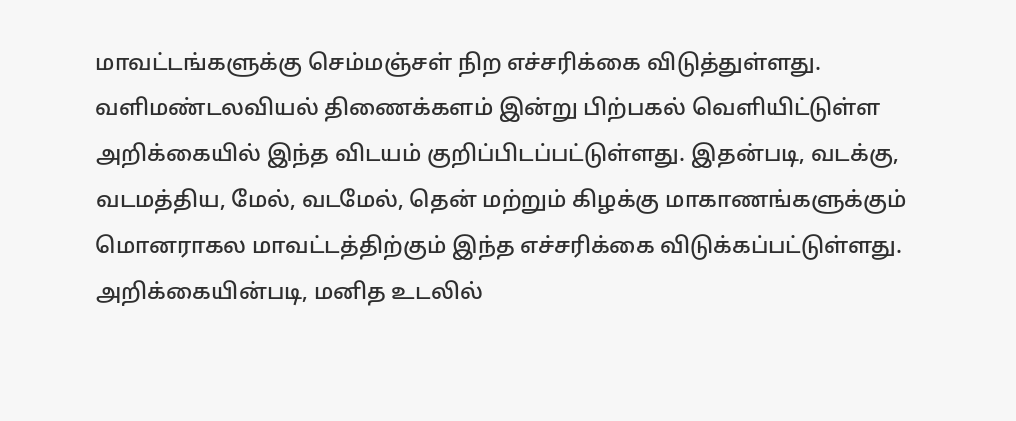மாவட்டங்களுக்கு செம்மஞ்சள் நிற எச்சரிக்கை விடுத்துள்ளது. வளிமண்டலவியல் திணைக்களம் இன்று பிற்பகல் வெளியிட்டுள்ள அறிக்கையில் இந்த விடயம் குறிப்பிடப்பட்டுள்ளது. இதன்படி, வடக்கு, வடமத்திய, மேல், வடமேல், தென் மற்றும் கிழக்கு மாகாணங்களுக்கும் மொனராகல மாவட்டத்திற்கும் இந்த எச்சரிக்கை விடுக்கப்பட்டுள்ளது. அறிக்கையின்படி, மனித உடலில்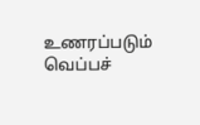உணரப்படும் வெப்பச்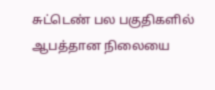சுட்டெண் பல பகுதிகளில் ஆபத்தான நிலையை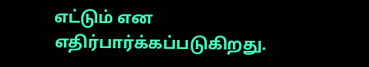எட்டும் என எதிர்பார்க்கப்படுகிறது.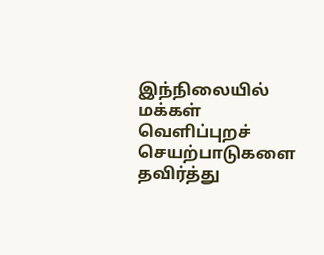இந்நிலையில் மக்கள் வெளிப்புறச் செயற்பாடுகளை தவிர்த்து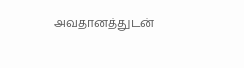அவதானத்துடன்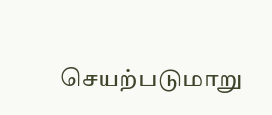செயற்படுமாறு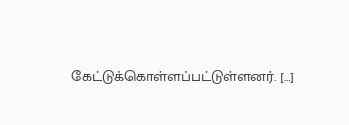கேட்டுக்கொள்ளப்பட்டுள்ளனர். […]